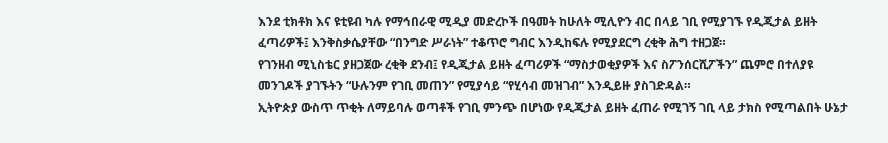እንደ ቲክቶክ እና ዩቲዩብ ካሉ የማኅበራዊ ሚዲያ መድረኮች በዓመት ከሁለት ሚሊዮን ብር በላይ ገቢ የሚያገኙ የዲጂታል ይዘት ፈጣሪዎች፤ እንቅስቃሴያቸው “በንግድ ሥራነት” ተቆጥሮ ግብር እንዲከፍሉ የሚያደርግ ረቂቅ ሕግ ተዘጋጀ።
የገንዘብ ሚኒስቴር ያዘጋጀው ረቂቅ ደንብ፤ የዲጂታል ይዘት ፈጣሪዎች “ማስታወቂያዎች እና ስፖንሰርሺፖችን” ጨምሮ በተለያዩ መንገዶች ያገኙትን “ሁሉንም የገቢ መጠን” የሚያሳይ “የሂሳብ መዝገብ” እንዲይዙ ያስገድዳል።
ኢትዮጵያ ውስጥ ጥቂት ለማይባሉ ወጣቶች የገቢ ምንጭ በሆነው የዲጂታል ይዘት ፈጠራ የሚገኝ ገቢ ላይ ታክስ የሚጣልበት ሁኔታ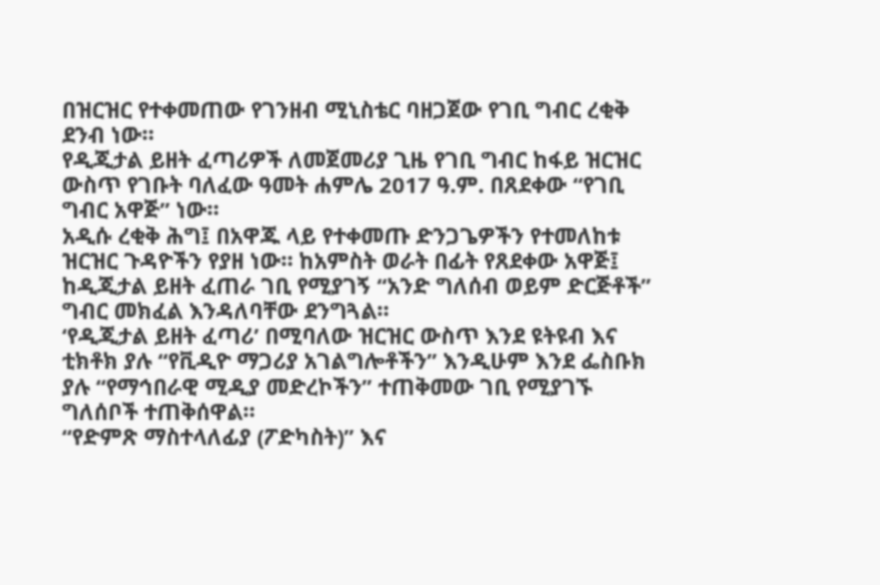በዝርዝር የተቀመጠው የገንዘብ ሚኒስቴር ባዘጋጀው የገቢ ግብር ረቂቅ ደንብ ነው።
የዲጂታል ይዘት ፈጣሪዎች ለመጀመሪያ ጊዜ የገቢ ግብር ከፋይ ዝርዝር ውስጥ የገቡት ባለፈው ዓመት ሐምሌ 2017 ዓ.ም. በጸደቀው “የገቢ ግብር አዋጅ” ነው።
አዲሱ ረቂቅ ሕግ፤ በአዋጁ ላይ የተቀመጡ ድንጋጌዎችን የተመለከቱ ዝርዝር ጉዳዮችን የያዘ ነው። ከአምስት ወራት በፊት የጸደቀው አዋጅ፤ ከዲጂታል ይዘት ፈጠራ ገቢ የሚያገኝ “አንድ ግለሰብ ወይም ድርጅቶች” ግብር መክፈል እንዳለባቸው ደንግጓል።
‘የዲጂታል ይዘት ፈጣሪ’ በሚባለው ዝርዝር ውስጥ እንደ ዩትዩብ እና ቲክቶክ ያሉ “የቪዲዮ ማጋሪያ አገልግሎቶችን” እንዲሁም እንደ ፌስቡክ ያሉ “የማኅበራዊ ሚዲያ መድረኮችን” ተጠቅመው ገቢ የሚያገኙ ግለሰቦች ተጠቅሰዋል።
“የድምጽ ማስተላለፊያ (ፖድካስት)” እና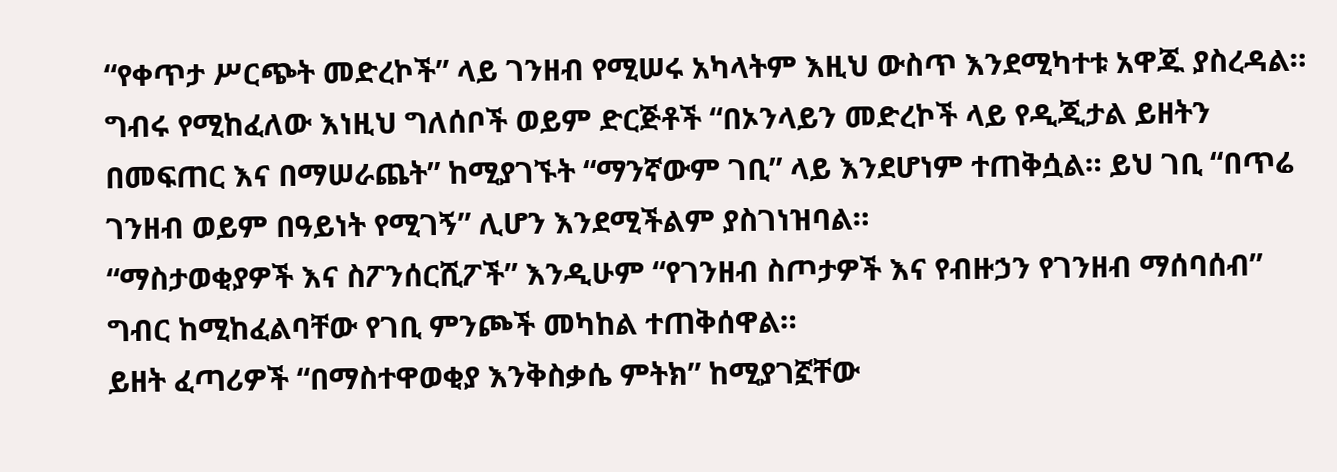“የቀጥታ ሥርጭት መድረኮች” ላይ ገንዘብ የሚሠሩ አካላትም እዚህ ውስጥ እንደሚካተቱ አዋጁ ያስረዳል።
ግብሩ የሚከፈለው እነዚህ ግለሰቦች ወይም ድርጅቶች “በኦንላይን መድረኮች ላይ የዲጂታል ይዘትን በመፍጠር እና በማሠራጨት” ከሚያገኙት “ማንኛውም ገቢ” ላይ እንደሆነም ተጠቅሷል። ይህ ገቢ “በጥሬ ገንዘብ ወይም በዓይነት የሚገኝ” ሊሆን እንደሚችልም ያስገነዝባል።
“ማስታወቂያዎች እና ስፖንሰርሺፖች” እንዲሁም “የገንዘብ ስጦታዎች እና የብዙኃን የገንዘብ ማሰባሰብ” ግብር ከሚከፈልባቸው የገቢ ምንጮች መካከል ተጠቅሰዋል።
ይዘት ፈጣሪዎች “በማስተዋወቂያ እንቅስቃሴ ምትክ” ከሚያገኟቸው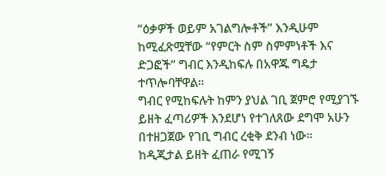“ዕቃዎች ወይም አገልግሎቶች” እንዲሁም ከሚፈጽሟቸው “የምርት ስም ስምምነቶች እና ድጋፎች” ግብር እንዲከፍሉ በአዋጁ ግዴታ ተጥሎባቸዋል።
ግብር የሚከፍሉት ከምን ያህል ገቢ ጀምሮ የሚያገኙ ይዘት ፈጣሪዎች እንደሆነ የተገለጸው ደግሞ አሁን በተዘጋጀው የገቢ ግብር ረቂቅ ደንብ ነው።
ከዲጂታል ይዘት ፈጠራ የሚገኝ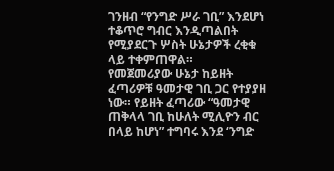ገንዘብ “የንግድ ሥራ ገቢ” እንደሆነ ተቆጥሮ ግብር እንዲጣልበት የሚያደርጉ ሦስት ሁኔታዎች ረቂቁ ላይ ተቀምጠዋል።
የመጀመሪያው ሁኔታ ከይዘት ፈጣሪዎቹ ዓመታዊ ገቢ ጋር የተያያዘ ነው። የይዘት ፈጣሪው “ዓመታዊ ጠቅላላ ገቢ ከሁለት ሚሊዮን ብር በላይ ከሆነ” ተግባሩ እንደ ‘ንግድ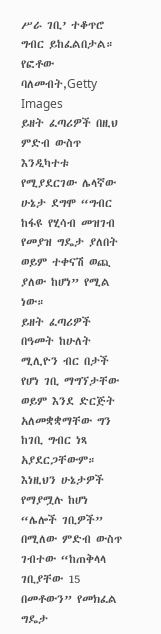ሥራ ገቢ’ ተቆጥሮ ግብር ይከፈልበታል።
የፎቶው ባለመብት,Getty Images
ይዘት ፈጣሪዎች በዚህ ምድብ ውስጥ እንዲካተቱ የሚያደርገው ሌላኛው ሁኔታ ደግሞ “ግብር ከፋዩ የሂሳብ መዝገብ የመያዝ ግዴታ ያለበት ወይም ተቀናሽ ወጪ ያለው ከሆነ” የሚል ነው።
ይዘት ፈጣሪዎች በዓመት ከሁለት ሚሊዮን ብር በታች የሆነ ገቢ ማግኘታቸው ወይም እንደ ድርጅት አለመቋቋማቸው ግን ከገቢ ግብር ነጻ አያደርጋቸውም።
እነዚህን ሁኔታዎች የማያሟሉ ከሆነ “ሌሎች ገቢዎች” በሚለው ምድብ ውስጥ ገብተው “ከጠቅላላ ገቢያቸው 15 በመቶውን” የመክፈል ግዴታ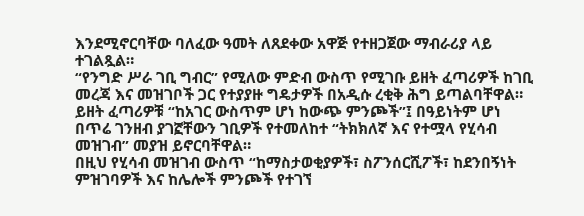እንደሚኖርባቸው ባለፈው ዓመት ለጸደቀው አዋጅ የተዘጋጀው ማብራሪያ ላይ ተገልጿል።
“የንግድ ሥራ ገቢ ግብር” የሚለው ምድብ ውስጥ የሚገቡ ይዘት ፈጣሪዎች ከገቢ መረጃ እና መዝገቦች ጋር የተያያዙ ግዴታዎች በአዲሱ ረቂቅ ሕግ ይጣልባቸዋል።
ይዘት ፈጣሪዎቹ “ከአገር ውስጥም ሆነ ከውጭ ምንጮች”፤ በዓይነትም ሆነ በጥሬ ገንዘብ ያገኟቸውን ገቢዎች የተመለከተ “ትክክለኛ እና የተሟላ የሂሳብ መዝገብ” መያዝ ይኖርባቸዋል።
በዚህ የሂሳብ መዝገብ ውስጥ “ከማስታወቂያዎች፣ ስፖንሰርሺፖች፣ ከደንበኝነት ምዝገባዎች እና ከሌሎች ምንጮች የተገኘ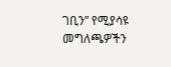ገቢን” የሚያሳዩ መግለጫዎችን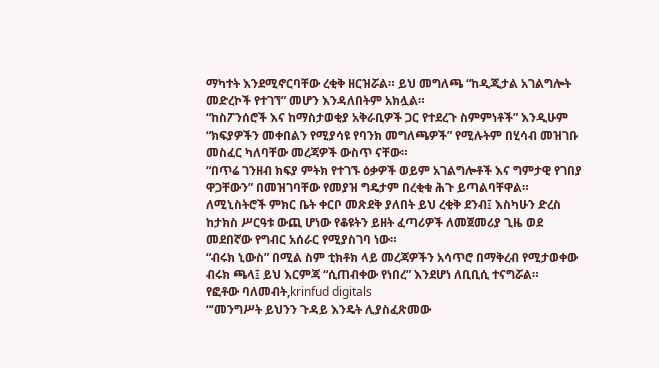ማካተት እንደሚኖርባቸው ረቂቅ ዘርዝሯል። ይህ መግለጫ “ከዲጂታል አገልግሎት መድረኮች የተገኘ” መሆን እንዳለበትም አክሏል።
“ከስፖንሰሮች እና ከማስታወቂያ አቅራቢዎች ጋር የተደረጉ ስምምነቶች” እንዲሁም “ክፍያዎችን መቀበልን የሚያሳዩ የባንክ መግለጫዎች” የሚሉትም በሂሳብ መዝገቡ መስፈር ካለባቸው መረጃዎች ውስጥ ናቸው።
“በጥሬ ገንዘብ ክፍያ ምትክ የተገኙ ዕቃዎች ወይም አገልግሎቶች እና ግምታዊ የገበያ ዋጋቸውን” በመዝገባቸው የመያዝ ግዴታም በረቂቁ ሕጉ ይጣልባቸዋል።
ለሚኒስትሮች ምክር ቤት ቀርቦ መጽደቅ ያለበት ይህ ረቂቅ ደንብ፤ እስካሁን ድረስ ከታክስ ሥርዓቱ ውጪ ሆነው የቆዩትን ይዘት ፈጣሪዎች ለመጀመሪያ ጊዜ ወደ መደበኛው የግብር አሰራር የሚያስገባ ነው።
“ብሩክ ኒውስ” በሚል ስም ቲክቶክ ላይ መረጃዎችን አሳጥሮ በማቅረብ የሚታወቀው ብሩክ ጫላ፤ ይህ እርምጃ “ሲጠብቀው የነበረ” እንደሆነ ለቢቢሲ ተናግሯል።
የፎቶው ባለመብት,krinfud digitals
“‘መንግሥት ይህንን ጉዳይ እንዴት ሊያስፈጽመው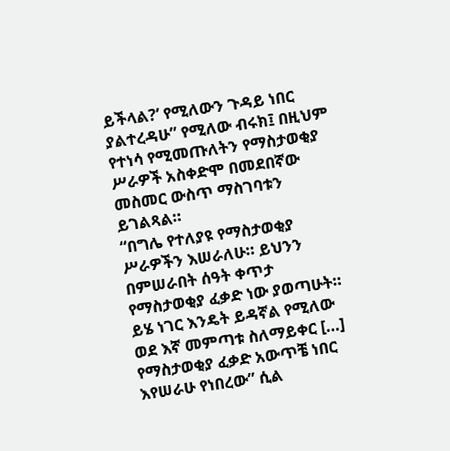ይችላል?’ የሚለውን ጉዳይ ነበር ያልተረዳሁ” የሚለው ብሩክ፤ በዚህም የተነሳ የሚመጡለትን የማስታወቂያ ሥራዎች አስቀድሞ በመደበኛው መስመር ውስጥ ማስገባቱን ይገልጻል።
“በግሌ የተለያዩ የማስታወቂያ ሥራዎችን እሠራለሁ። ይህንን በምሠራበት ሰዓት ቀጥታ የማስታወቂያ ፈቃድ ነው ያወጣሁት። ይሄ ነገር እንዴት ይዳኛል የሚለው ወደ እኛ መምጣቱ ስለማይቀር […] የማስታወቂያ ፈቃድ አውጥቼ ነበር እየሠራሁ የነበረው” ሲል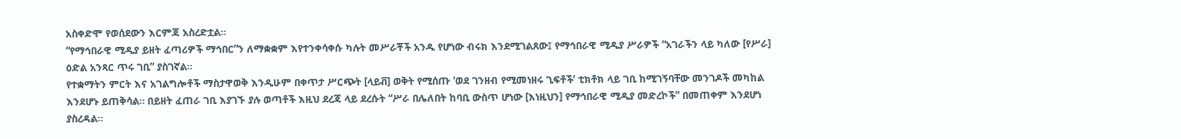አስቀድሞ የወሰደውን እርምጃ አስረድቷል።
“የማኅበራዊ ሚዲያ ይዘት ፈጣሪዎች ማኅበር”ን ለማቋቋም እየተንቀሳቀሱ ካሉት መሥራቾች አንዱ የሆነው ብሩክ እንደሚገልጸው፤ የማኅበራዊ ሚዲያ ሥራዎች “አገራችን ላይ ካለው [የሥራ] ዕድል አንጻር ጥሩ ገቢ” ያስገኛል።
የተቋማትን ምርት እና አገልግሎቶች ማስታዋወቅ እንዲሁም በቀጥታ ሥርጭት [ላይቭ] ወቅት የሚሰጡ ‘ወደ ገንዘብ የሚመነዘሩ ጊፍቶች’ ቲክቶክ ላይ ገቢ ከሚገኝባቸው መንገዶች መካከል እንደሆኑ ይጠቅሳል። በይዘት ፈጠራ ገቢ እያገኙ ያሉ ወጣቶች እዚህ ደረጃ ላይ ደረሱት “ሥራ በሌለበት ከባቢ ውስጥ ሆነው [እነዚህን] የማኅበራዊ ሚዲያ መድረኮች” በመጠቀም እንደሆነ ያስረዳል።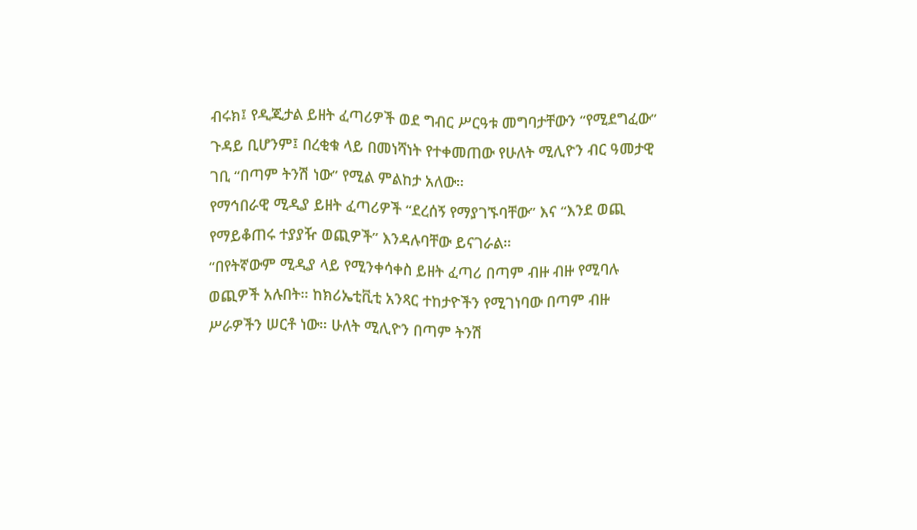ብሩክ፤ የዲጂታል ይዘት ፈጣሪዎች ወደ ግብር ሥርዓቱ መግባታቸውን “የሚደግፈው” ጉዳይ ቢሆንም፤ በረቂቁ ላይ በመነሻነት የተቀመጠው የሁለት ሚሊዮን ብር ዓመታዊ ገቢ “በጣም ትንሽ ነው” የሚል ምልከታ አለው።
የማኅበራዊ ሚዲያ ይዘት ፈጣሪዎች “ደረሰኝ የማያገኙባቸው” እና “እንደ ወጪ የማይቆጠሩ ተያያዥ ወጪዎች” እንዳሉባቸው ይናገራል።
“በየትኛውም ሚዲያ ላይ የሚንቀሳቀስ ይዘት ፈጣሪ በጣም ብዙ ብዙ የሚባሉ ወጪዎች አሉበት። ከክሪኤቲቪቲ አንጻር ተከታዮችን የሚገነባው በጣም ብዙ ሥራዎችን ሠርቶ ነው። ሁለት ሚሊዮን በጣም ትንሽ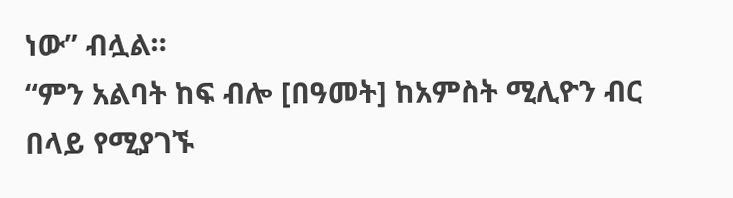ነው” ብሏል።
“ምን አልባት ከፍ ብሎ [በዓመት] ከአምስት ሚሊዮን ብር በላይ የሚያገኙ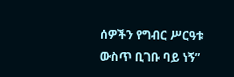ሰዎችን የግብር ሥርዓቱ ውስጥ ቢገቡ ባይ ነኝ”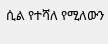ሲል የተሻለ የሚለውን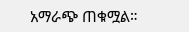አማራጭ ጠቁሟል።